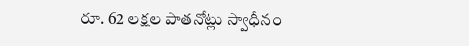రూ. 62 లక్షల పాతనోట్లు స్వాధీనం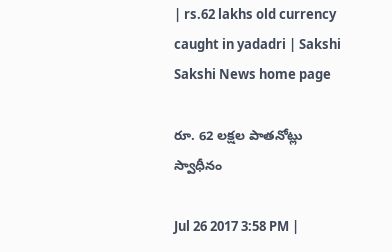| rs.62 lakhs old currency caught in yadadri | Sakshi
Sakshi News home page

రూ. 62 లక్షల పాతనోట్లు స్వాధీనం

Jul 26 2017 3:58 PM |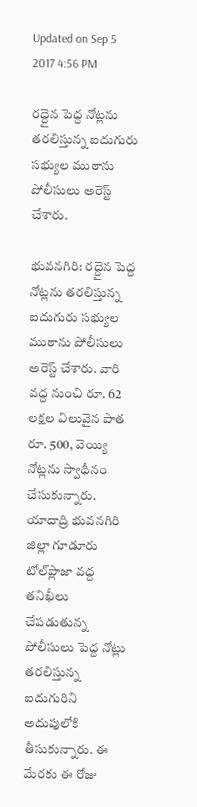Updated on Sep 5 2017 4:56 PM

రద్దైన పెద్ద నోట్లను తరలిస్తున్న ఐదుగురు సభ్యుల ముఠాను పోలీసులు అరెస్ట్‌ చేశారు.

భువనగిరి: రద్దైన పెద్ద నోట్లను తరలిస్తున్న ఐదుగురు సభ్యుల ముఠాను పోలీసులు అరెస్ట్‌ చేశారు. వారి వద్ద నుంచి రూ. 62 లక్షల విలువైన పాత రూ. 500, వెయ్యి నోట్లను స్వాధీనం చేసుకున్నారు. యాదాద్రి భువనగిరి జిల్లా గూడూరు టోల్‌ప్లాజా వద్ద తనిఖీలు చేపడుతున్న పోలీసులు పెద్ద నోట్లు తరలిస్తున్న ఐదుగురిని అదుపులోకి తీసుకున్నారు. ఈ మేరకు ఈ రోజు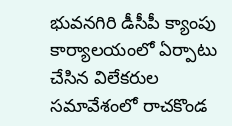భువనగిరి డీసీపీ క్యాంపు కార్యాలయంలో ఏర్పాటు చేసిన విలేకరుల సమావేశంలో రాచకొండ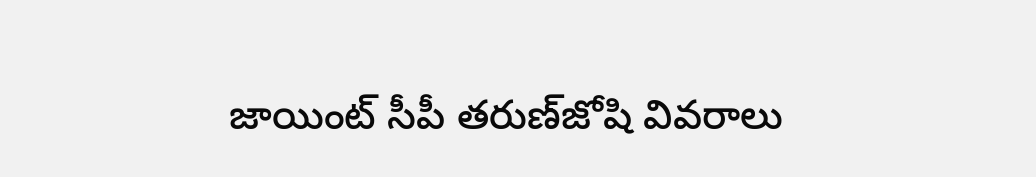జాయింట్‌ సీపీ తరుణ్‌జోషి వివరాలు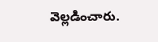వెల్లడించారు.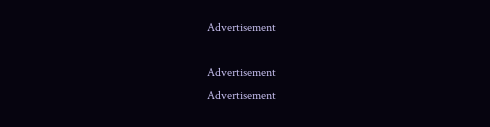Advertisement

Advertisement
Advertisement